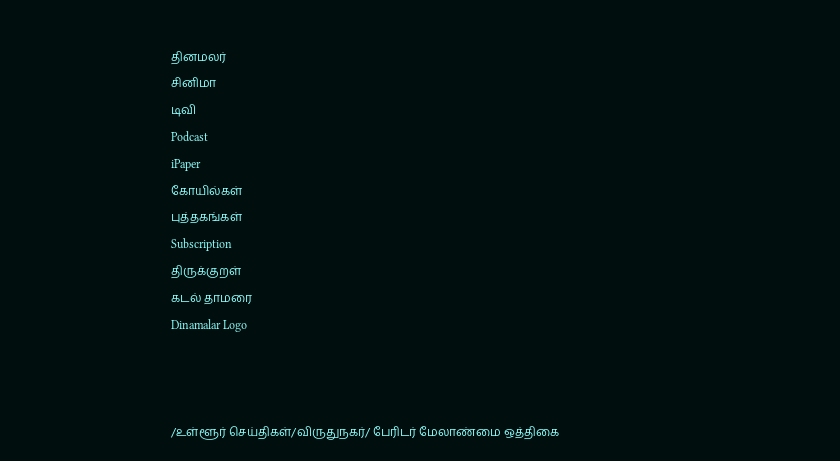தினமலர்
சினிமா
டிவி
Podcast
iPaper
கோயில்கள்
புத்தகங்கள்
Subscription
திருக்குறள்
கடல் தாமரை
Dinamalar Logo



/உள்ளூர் செய்திகள்/விருதுநகர்/ பேரிடர் மேலாண்மை ஒத்திகை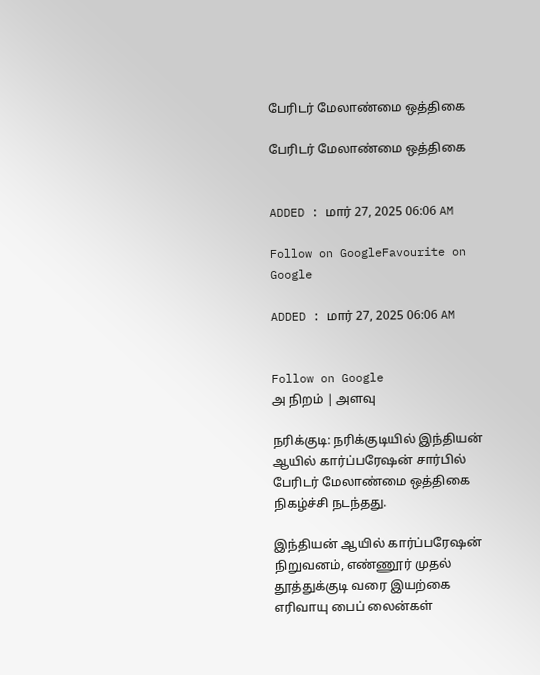பேரிடர் மேலாண்மை ஒத்திகை

பேரிடர் மேலாண்மை ஒத்திகை


ADDED : மார் 27, 2025 06:06 AM

Follow on GoogleFavourite on Google

ADDED : மார் 27, 2025 06:06 AM


Follow on Google
அ நிறம் | அளவு

நரிக்குடி: நரிக்குடியில் இந்தியன் ஆயில் கார்ப்பரேஷன் சார்பில் பேரிடர் மேலாண்மை ஒத்திகை நிகழ்ச்சி நடந்தது.

இந்தியன் ஆயில் கார்ப்பரேஷன் நிறுவனம், எண்ணூர் முதல் தூத்துக்குடி வரை இயற்கை எரிவாயு பைப் லைன்கள்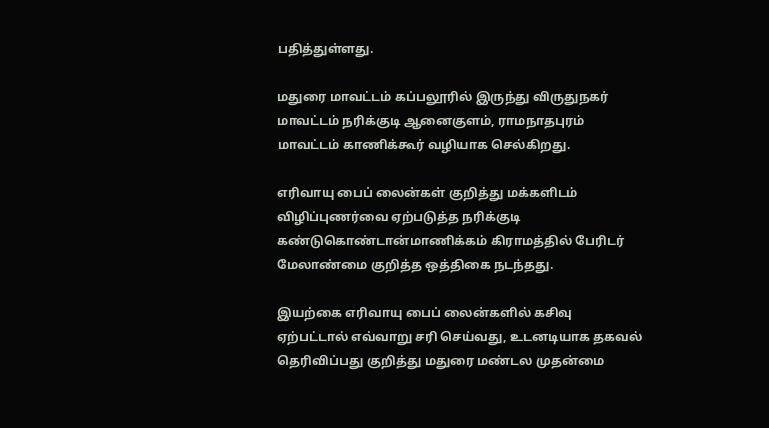பதித்துள்ளது.

மதுரை மாவட்டம் கப்பலூரில் இருந்து விருதுநகர் மாவட்டம் நரிக்குடி ஆனைகுளம், ராமநாதபுரம் மாவட்டம் காணிக்கூர் வழியாக செல்கிறது.

எரிவாயு பைப் லைன்கள் குறித்து மக்களிடம் விழிப்புணர்வை ஏற்படுத்த நரிக்குடி கண்டுகொண்டான்மாணிக்கம் கிராமத்தில் பேரிடர் மேலாண்மை குறித்த ஒத்திகை நடந்தது.

இயற்கை எரிவாயு பைப் லைன்களில் கசிவு ஏற்பட்டால் எவ்வாறு சரி செய்வது, உடனடியாக தகவல் தெரிவிப்பது குறித்து மதுரை மண்டல முதன்மை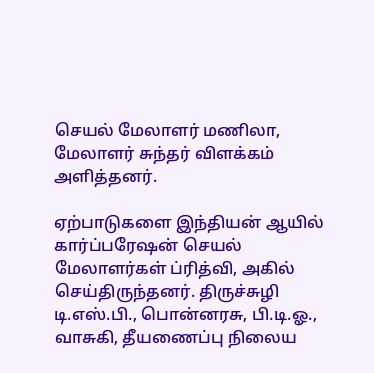செயல் மேலாளர் மணிலா, மேலாளர் சுந்தர் விளக்கம் அளித்தனர்.

ஏற்பாடுகளை இந்தியன் ஆயில் கார்ப்பரேஷன் செயல் மேலாளர்கள் ப்ரித்வி, அகில் செய்திருந்தனர். திருச்சுழி டி.எஸ்.பி., பொன்னரசு, பி.டி.ஓ., வாசுகி, தீயணைப்பு நிலைய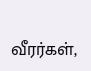வீரர்கள்,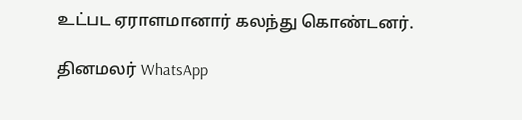உட்பட ஏராளமானார் கலந்து கொண்டனர்.

தினமலர் WhatsApp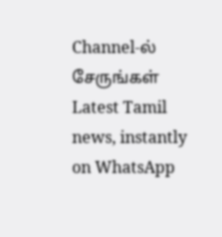Channel-ல் சேருங்கள்
Latest Tamil news, instantly on WhatsApp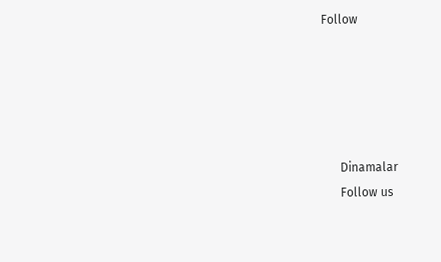Follow





      Dinamalar
      Follow us